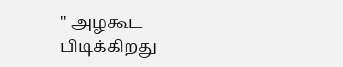" அழகூட பிடிக்கிறது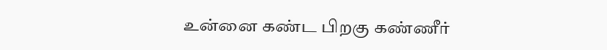உன்னை கண்ட பிறகு கண்ணீர்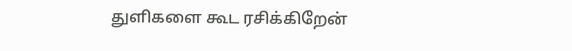துளிகளை கூட ரசிக்கிறேன்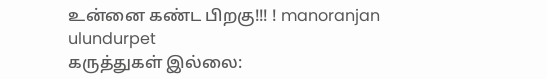உன்னை கண்ட பிறகு!!! ! manoranjan ulundurpet
கருத்துகள் இல்லை: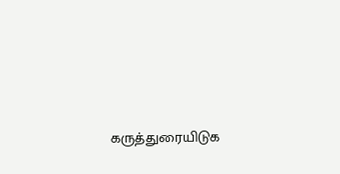கருத்துரையிடுக